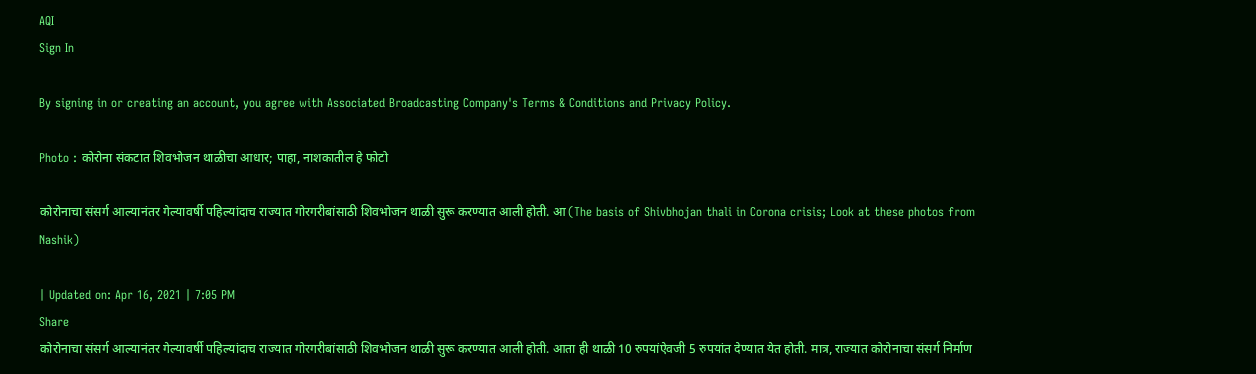AQI
Sign In

By signing in or creating an account, you agree with Associated Broadcasting Company's Terms & Conditions and Privacy Policy.

Photo : कोरोना संकटात शिवभोजन थाळीचा आधार; पाहा, नाशकातील हे फोटो

कोरोनाचा संसर्ग आल्यानंतर गेल्यावर्षी पहिल्यांदाच राज्यात गोरगरीबांसाठी शिवभोजन थाळी सुरू करण्यात आली होती. आ (The basis of Shivbhojan thali in Corona crisis; Look at these photos from Nashik)

| Updated on: Apr 16, 2021 | 7:05 PM
Share
कोरोनाचा संसर्ग आल्यानंतर गेल्यावर्षी पहिल्यांदाच राज्यात गोरगरीबांसाठी शिवभोजन थाळी सुरू करण्यात आली होती. आता ही थाळी 10 रुपयांऐवजी 5 रुपयांत देण्यात येत होती. मात्र, राज्यात कोरोनाचा संसर्ग निर्माण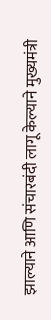झाल्याने आणि संचारबंदी लागू केल्याने मुख्यमंत्री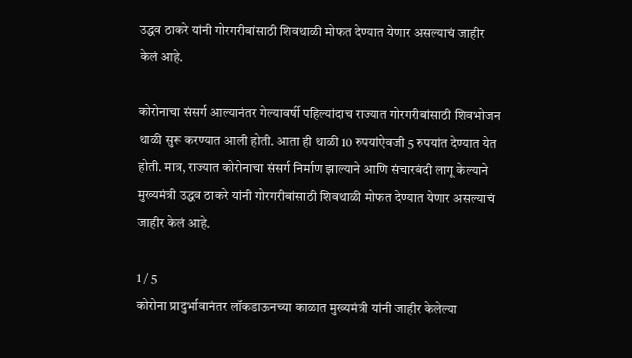उद्धव ठाकरे यांनी गोरगरीबांसाठी शिवथाळी मोफत देण्यात येणार असल्याचं जाहीर केलं आहे.

कोरोनाचा संसर्ग आल्यानंतर गेल्यावर्षी पहिल्यांदाच राज्यात गोरगरीबांसाठी शिवभोजन थाळी सुरू करण्यात आली होती. आता ही थाळी 10 रुपयांऐवजी 5 रुपयांत देण्यात येत होती. मात्र, राज्यात कोरोनाचा संसर्ग निर्माण झाल्याने आणि संचारबंदी लागू केल्याने मुख्यमंत्री उद्धव ठाकरे यांनी गोरगरीबांसाठी शिवथाळी मोफत देण्यात येणार असल्याचं जाहीर केलं आहे.

1 / 5
कोरोना प्रादुर्भावानंतर लॉकडाऊनच्या काळात मुख्यमंत्री यांनी जाहीर केलेल्या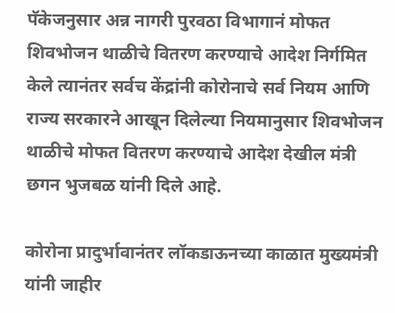पॅकेजनुसार अन्न नागरी पुरवठा विभागानं मोफत शिवभोजन थाळीचे वितरण करण्याचे आदेश निर्गमित केले त्यानंतर सर्वच केंद्रांनी कोरोनाचे सर्व नियम आणि राज्य सरकारने आखून दिलेल्या नियमानुसार शिवभोजन थाळीचे मोफत वितरण करण्याचे आदेश देखील मंत्री छगन भुजबळ यांनी दिले आहे.

कोरोना प्रादुर्भावानंतर लॉकडाऊनच्या काळात मुख्यमंत्री यांनी जाहीर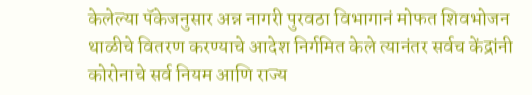केलेल्या पॅकेजनुसार अन्न नागरी पुरवठा विभागानं मोफत शिवभोजन थाळीचे वितरण करण्याचे आदेश निर्गमित केले त्यानंतर सर्वच केंद्रांनी कोरोनाचे सर्व नियम आणि राज्य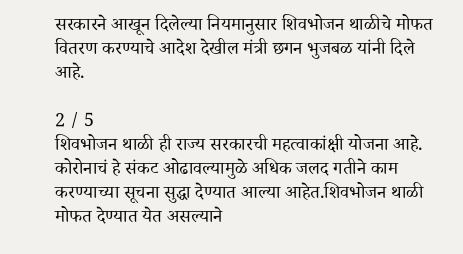सरकारने आखून दिलेल्या नियमानुसार शिवभोजन थाळीचे मोफत वितरण करण्याचे आदेश देखील मंत्री छगन भुजबळ यांनी दिले आहे.

2 / 5
शिवभोजन थाळी ही राज्य सरकारची महत्वाकांक्षी योजना आहे. कोरोनाचं हे संकट ओढावल्यामुळे अधिक जलद गतीने काम करण्याच्या सूचना सुद्धा देण्यात आल्या आहेत.शिवभोजन थाळी मोफत देण्यात येत असल्याने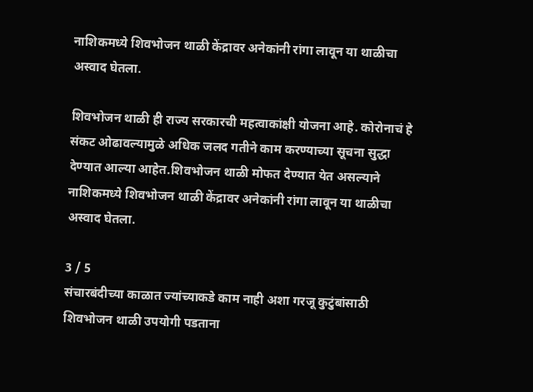नाशिकमध्ये शिवभोजन थाळी केंद्रावर अनेकांनी रांगा लावून या थाळीचा अस्वाद घेतला.

शिवभोजन थाळी ही राज्य सरकारची महत्वाकांक्षी योजना आहे. कोरोनाचं हे संकट ओढावल्यामुळे अधिक जलद गतीने काम करण्याच्या सूचना सुद्धा देण्यात आल्या आहेत.शिवभोजन थाळी मोफत देण्यात येत असल्याने नाशिकमध्ये शिवभोजन थाळी केंद्रावर अनेकांनी रांगा लावून या थाळीचा अस्वाद घेतला.

3 / 5
संचारबंदीच्या काळात ज्यांच्याकडे काम नाही अशा गरजू कुटुंबांसाठी शिवभोजन थाळी उपयोगी पडताना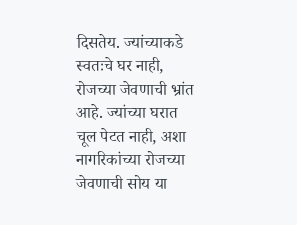दिसतेय. ज्यांच्याकडे स्वतःचे घर नाही, रोजच्या जेवणाची भ्रांत आहे. ज्यांच्या घरात चूल पेटत नाही, अशा नागरिकांच्या रोजच्या जेवणाची सोय या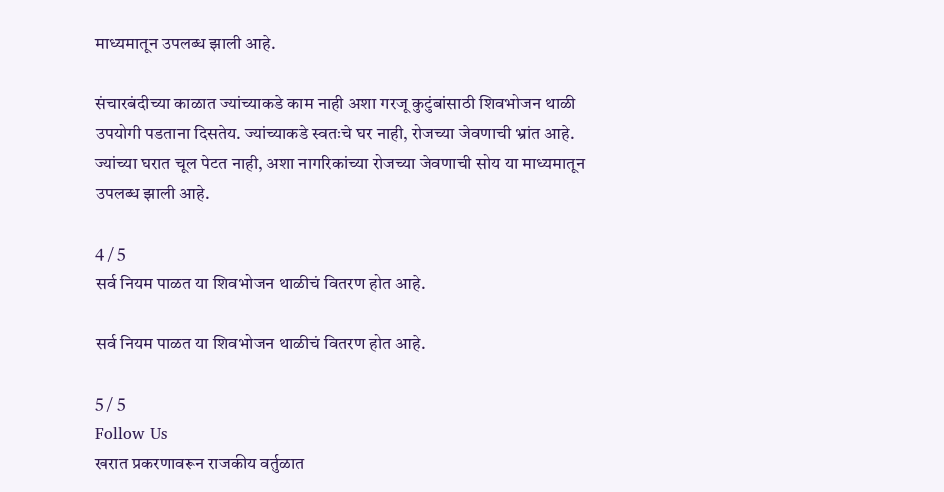माध्यमातून उपलब्ध झाली आहे.

संचारबंदीच्या काळात ज्यांच्याकडे काम नाही अशा गरजू कुटुंबांसाठी शिवभोजन थाळी उपयोगी पडताना दिसतेय. ज्यांच्याकडे स्वतःचे घर नाही, रोजच्या जेवणाची भ्रांत आहे. ज्यांच्या घरात चूल पेटत नाही, अशा नागरिकांच्या रोजच्या जेवणाची सोय या माध्यमातून उपलब्ध झाली आहे.

4 / 5
सर्व नियम पाळत या शिवभोजन थाळीचं वितरण होत आहे.

सर्व नियम पाळत या शिवभोजन थाळीचं वितरण होत आहे.

5 / 5
Follow Us
खरात प्रकरणावरून राजकीय वर्तुळात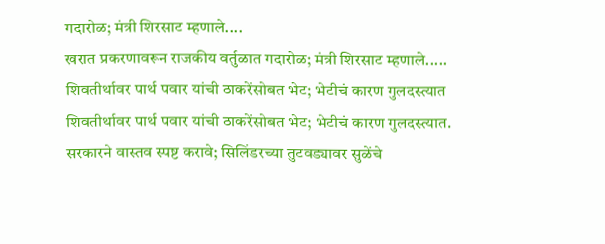गदारोळ; मंत्री शिरसाट म्हणाले....
खरात प्रकरणावरून राजकीय वर्तुळात गदारोळ; मंत्री शिरसाट म्हणाले.....
शिवतीर्थावर पार्थ पवार यांची ठाकरेंसोबत भेट; भेटीचं कारण गुलदस्त्यात
शिवतीर्थावर पार्थ पवार यांची ठाकरेंसोबत भेट; भेटीचं कारण गुलदस्त्यात.
सरकारने वास्तव स्पष्ट करावे; सिलिंडरच्या तुटवड्यावर सुळेंचे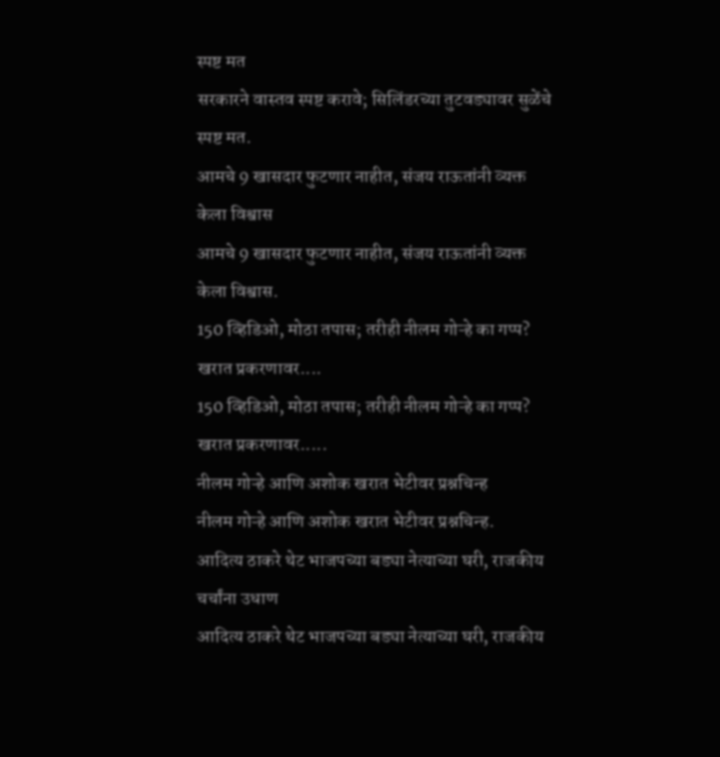स्पष्ट मत
सरकारने वास्तव स्पष्ट करावे; सिलिंडरच्या तुटवड्यावर सुळेंचे स्पष्ट मत.
आमचे 9 खासदार फुटणार नाहीत, संजय राऊतांनी व्यक्त केला विश्वास
आमचे 9 खासदार फुटणार नाहीत, संजय राऊतांनी व्यक्त केला विश्वास.
150 व्हिडिओ, मोठा तपास; तरीही नीलम गोऱ्हे का गप्प? खरात प्रकरणावर....
150 व्हिडिओ, मोठा तपास; तरीही नीलम गोऱ्हे का गप्प? खरात प्रकरणावर.....
नीलम गोऱ्हे आणि अशोक खरात भेटीवर प्रश्नचिन्ह
नीलम गोऱ्हे आणि अशोक खरात भेटीवर प्रश्नचिन्ह.
आदित्य ठाकरे थेट भाजपच्या बड्या नेत्याच्या घरी, राजकीय चर्चांना उधाण
आदित्य ठाकरे थेट भाजपच्या बड्या नेत्याच्या घरी, राजकीय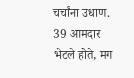चर्चांना उधाण.
39 आमदार भेटले होते, मग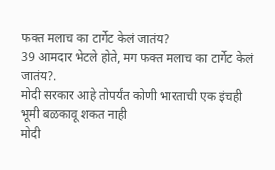फक्त मलाच का टार्गेट केलं जातंय?
39 आमदार भेटले होते, मग फक्त मलाच का टार्गेट केलं जातंय?.
मोदी सरकार आहे तोपर्यंत कोणी भारताची एक इंचही भूमी बळकावू शकत नाही
मोदी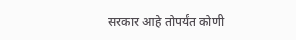सरकार आहे तोपर्यंत कोणी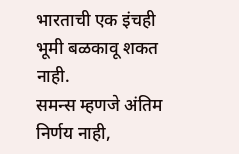भारताची एक इंचही भूमी बळकावू शकत नाही.
समन्स म्हणजे अंतिम निर्णय नाही,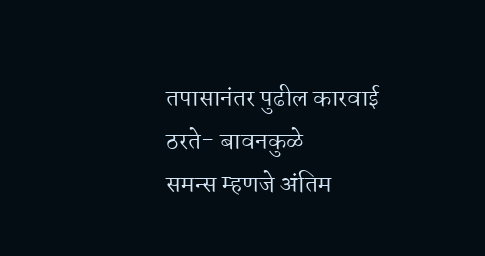तपासानंतर पुढील कारवाई ठरते- बावनकुळे
समन्स म्हणजे अंतिम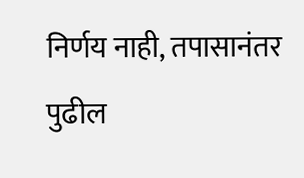निर्णय नाही, तपासानंतर पुढील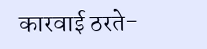कारवाई ठरते-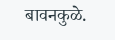बावनकुळे.